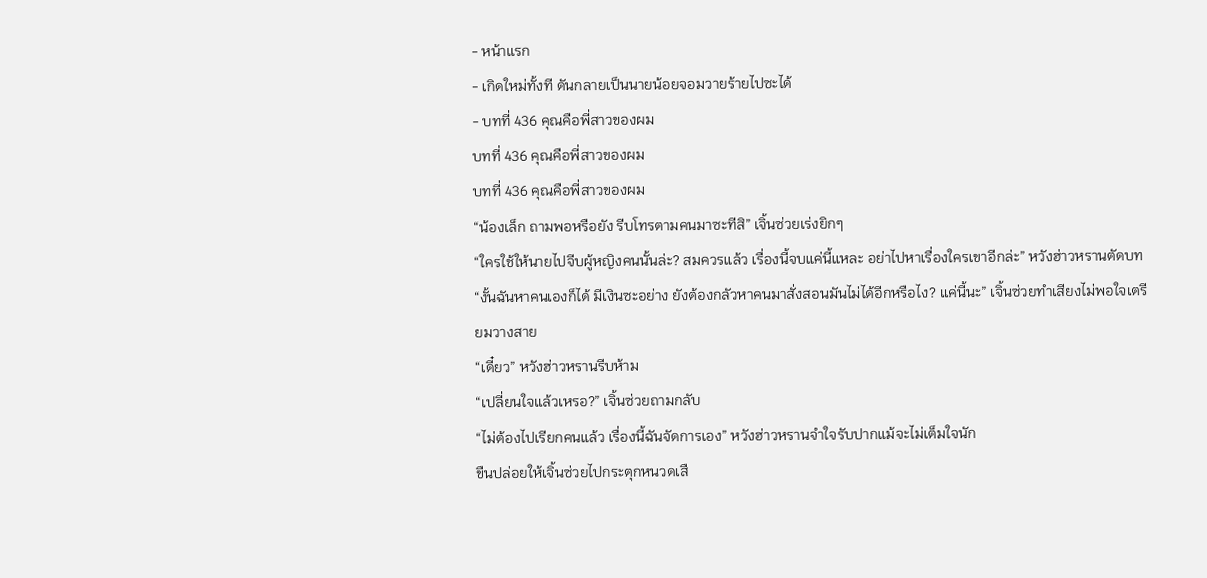- หน้าแรก
- เกิดใหม่ทั้งที ดันกลายเป็นนายน้อยจอมวายร้ายไปซะได้
- บทที่ 436 คุณคือพี่สาวของผม
บทที่ 436 คุณคือพี่สาวของผม
บทที่ 436 คุณคือพี่สาวของผม
“น้องเล็ก ถามพอหรือยัง รีบโทรตามคนมาซะทีสิ” เจิ้นซ่วยเร่งยิกๆ
“ใครใช้ให้นายไปจีบผู้หญิงคนนั้นล่ะ? สมควรแล้ว เรื่องนี้จบแค่นี้แหละ อย่าไปหาเรื่องใครเขาอีกล่ะ” หวังฮ่าวหรานตัดบท
“งั้นฉันหาคนเองก็ได้ มีเงินซะอย่าง ยังต้องกลัวหาคนมาสั่งสอนมันไม่ได้อีกหรือไง? แค่นี้นะ” เจิ้นซ่วยทำเสียงไม่พอใจเตรียมวางสาย
“เดี๋ยว” หวังฮ่าวหรานรีบห้าม
“เปลี่ยนใจแล้วเหรอ?” เจิ้นซ่วยถามกลับ
“ไม่ต้องไปเรียกคนแล้ว เรื่องนี้ฉันจัดการเอง” หวังฮ่าวหรานจำใจรับปากแม้จะไม่เต็มใจนัก
ขืนปล่อยให้เจิ้นซ่วยไปกระตุกหนวดเสื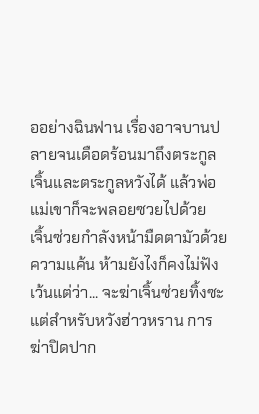ออย่างฉินฟาน เรื่องอาจบานปลายจนเดือดร้อนมาถึงตระกูลเจิ้นและตระกูลหวังได้ แล้วพ่อแม่เขาก็จะพลอยซวยไปด้วย
เจิ้นซ่วยกำลังหน้ามืดตามัวด้วยความแค้น ห้ามยังไงก็คงไม่ฟัง
เว้นแต่ว่า... จะฆ่าเจิ้นซ่วยทิ้งซะ
แต่สำหรับหวังฮ่าวหราน การฆ่าปิดปาก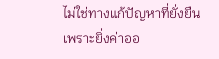ไม่ใช่ทางแก้ปัญหาที่ยั่งยืน
เพราะยิ่งค่าออ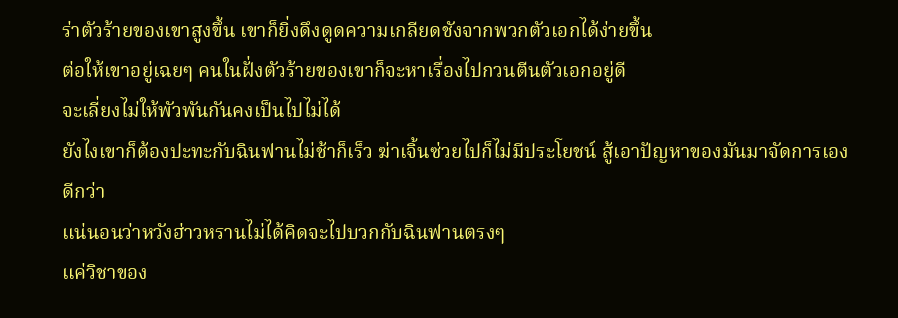ร่าตัวร้ายของเขาสูงขึ้น เขาก็ยิ่งดึงดูดความเกลียดชังจากพวกตัวเอกได้ง่ายขึ้น
ต่อให้เขาอยู่เฉยๆ คนในฝั่งตัวร้ายของเขาก็จะหาเรื่องไปกวนตีนตัวเอกอยู่ดี
จะเลี่ยงไม่ให้พัวพันกันคงเป็นไปไม่ได้
ยังไงเขาก็ต้องปะทะกับฉินฟานไม่ช้าก็เร็ว ฆ่าเจิ้นซ่วยไปก็ไม่มีประโยชน์ สู้เอาปัญหาของมันมาจัดการเองดีกว่า
แน่นอนว่าหวังฮ่าวหรานไม่ได้คิดจะไปบวกกับฉินฟานตรงๆ
แค่วิชาของ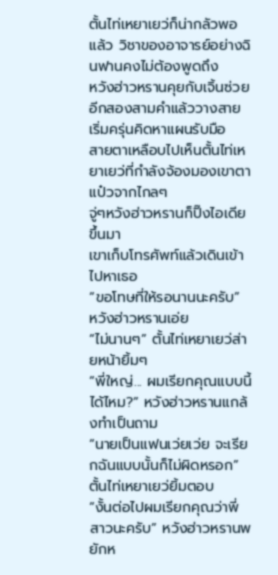ตั้นไท่เหยาเยว่ก็น่ากลัวพอแล้ว วิชาของอาจารย์อย่างฉินฟานคงไม่ต้องพูดถึง
หวังฮ่าวหรานคุยกับเจิ้นซ่วยอีกสองสามคำแล้ววางสาย เริ่มครุ่นคิดหาแผนรับมือ
สายตาเหลือบไปเห็นตั้นไท่เหยาเยว่ที่กำลังจ้องมองเขาตาแป๋วจากไกลๆ
จู่ๆหวังฮ่าวหรานก็ปิ๊งไอเดียขึ้นมา
เขาเก็บโทรศัพท์แล้วเดินเข้าไปหาเธอ
“ขอโทษที่ให้รอนานนะครับ” หวังฮ่าวหรานเอ่ย
“ไม่นานๆ” ตั้นไท่เหยาเยว่ส่ายหน้ายิ้มๆ
“พี่ใหญ่... ผมเรียกคุณแบบนี้ได้ไหม?” หวังฮ่าวหรานแกล้งทำเป็นถาม
“นายเป็นแฟนเว่ยเว่ย จะเรียกฉันแบบนั้นก็ไม่ผิดหรอก” ตั้นไท่เหยาเยว่ยิ้มตอบ
“งั้นต่อไปผมเรียกคุณว่าพี่สาวนะครับ” หวังฮ่าวหรานพยักห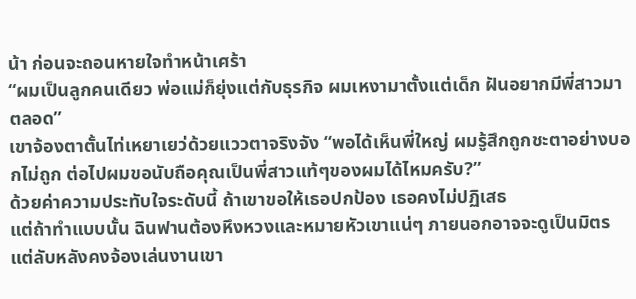น้า ก่อนจะถอนหายใจทำหน้าเศร้า
“ผมเป็นลูกคนเดียว พ่อแม่ก็ยุ่งแต่กับธุรกิจ ผมเหงามาตั้งแต่เด็ก ฝันอยากมีพี่สาวมาตลอด”
เขาจ้องตาตั้นไท่เหยาเยว่ด้วยแววตาจริงจัง “พอได้เห็นพี่ใหญ่ ผมรู้สึกถูกชะตาอย่างบอกไม่ถูก ต่อไปผมขอนับถือคุณเป็นพี่สาวแท้ๆของผมได้ไหมครับ?”
ด้วยค่าความประทับใจระดับนี้ ถ้าเขาขอให้เธอปกป้อง เธอคงไม่ปฏิเสธ
แต่ถ้าทำแบบนั้น ฉินฟานต้องหึงหวงและหมายหัวเขาแน่ๆ ภายนอกอาจจะดูเป็นมิตร แต่ลับหลังคงจ้องเล่นงานเขา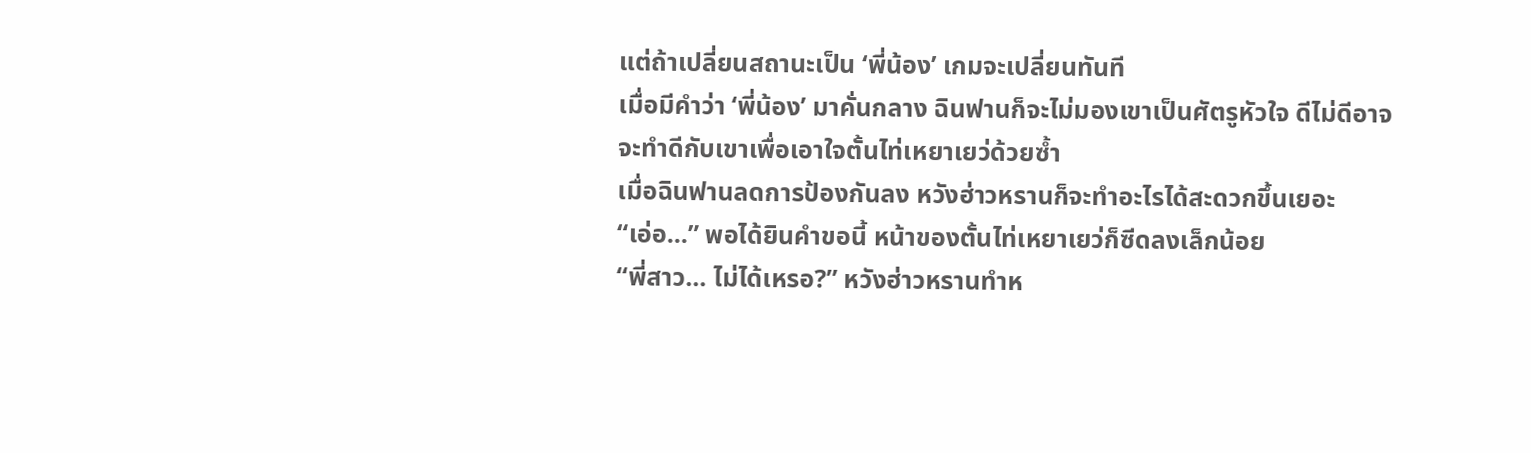แต่ถ้าเปลี่ยนสถานะเป็น ‘พี่น้อง’ เกมจะเปลี่ยนทันที
เมื่อมีคำว่า ‘พี่น้อง’ มาคั่นกลาง ฉินฟานก็จะไม่มองเขาเป็นศัตรูหัวใจ ดีไม่ดีอาจจะทำดีกับเขาเพื่อเอาใจตั้นไท่เหยาเยว่ด้วยซ้ำ
เมื่อฉินฟานลดการป้องกันลง หวังฮ่าวหรานก็จะทำอะไรได้สะดวกขึ้นเยอะ
“เอ่อ...” พอได้ยินคำขอนี้ หน้าของตั้นไท่เหยาเยว่ก็ซีดลงเล็กน้อย
“พี่สาว... ไม่ได้เหรอ?” หวังฮ่าวหรานทำห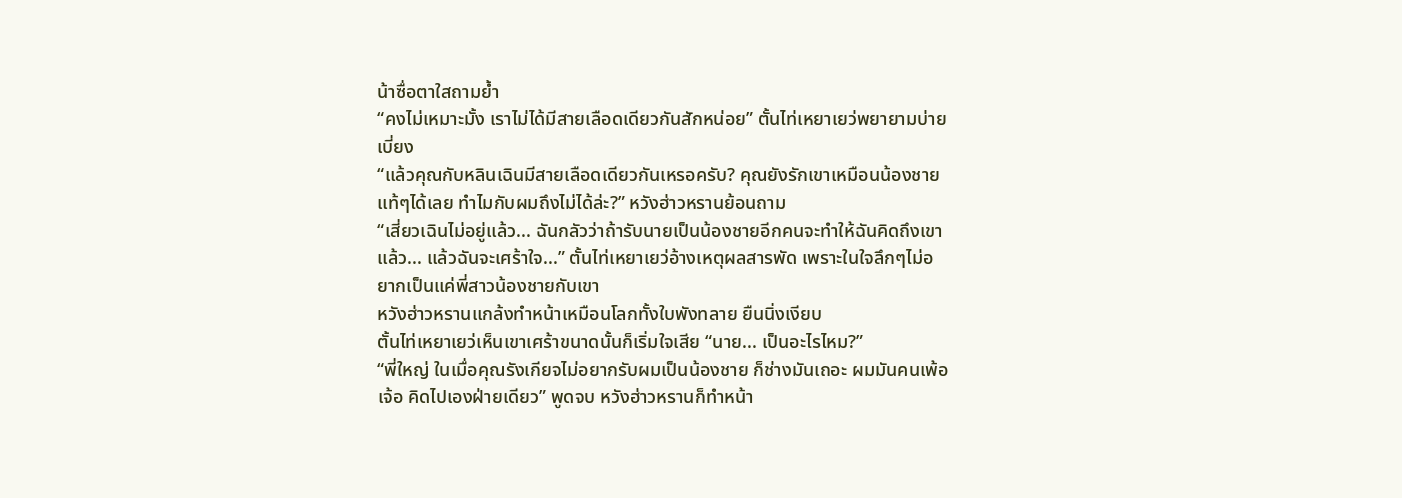น้าซื่อตาใสถามย้ำ
“คงไม่เหมาะมั้ง เราไม่ได้มีสายเลือดเดียวกันสักหน่อย” ตั้นไท่เหยาเยว่พยายามบ่ายเบี่ยง
“แล้วคุณกับหลินเฉินมีสายเลือดเดียวกันเหรอครับ? คุณยังรักเขาเหมือนน้องชายแท้ๆได้เลย ทำไมกับผมถึงไม่ได้ล่ะ?” หวังฮ่าวหรานย้อนถาม
“เสี่ยวเฉินไม่อยู่แล้ว... ฉันกลัวว่าถ้ารับนายเป็นน้องชายอีกคนจะทำให้ฉันคิดถึงเขา แล้ว... แล้วฉันจะเศร้าใจ...” ตั้นไท่เหยาเยว่อ้างเหตุผลสารพัด เพราะในใจลึกๆไม่อยากเป็นแค่พี่สาวน้องชายกับเขา
หวังฮ่าวหรานแกล้งทำหน้าเหมือนโลกทั้งใบพังทลาย ยืนนิ่งเงียบ
ตั้นไท่เหยาเยว่เห็นเขาเศร้าขนาดนั้นก็เริ่มใจเสีย “นาย... เป็นอะไรไหม?”
“พี่ใหญ่ ในเมื่อคุณรังเกียจไม่อยากรับผมเป็นน้องชาย ก็ช่างมันเถอะ ผมมันคนเพ้อเจ้อ คิดไปเองฝ่ายเดียว” พูดจบ หวังฮ่าวหรานก็ทำหน้า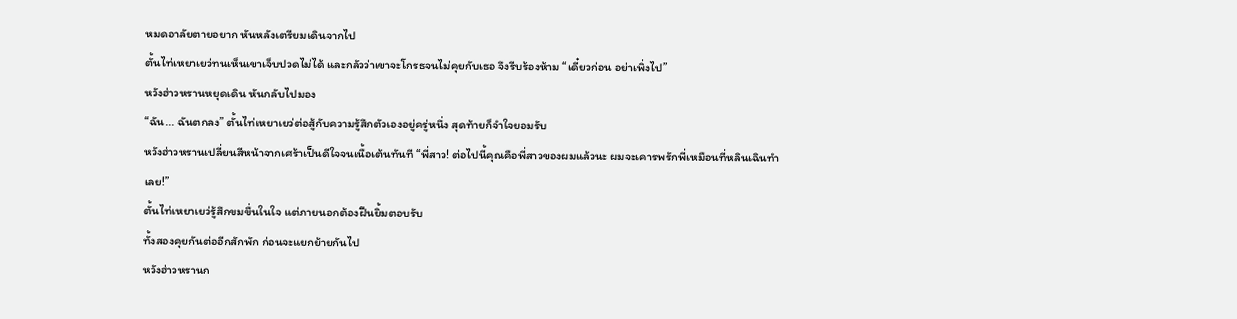หมดอาลัยตายอยาก หันหลังเตรียมเดินจากไป
ตั้นไท่เหยาเยว่ทนเห็นเขาเจ็บปวดไม่ได้ และกลัวว่าเขาจะโกรธจนไม่คุยกับเธอ จึงรีบร้องห้าม “เดี๋ยวก่อน อย่าเพิ่งไป”
หวังฮ่าวหรานหยุดเดิน หันกลับไปมอง
“ฉัน... ฉันตกลง” ตั้นไท่เหยาเยว่ต่อสู้กับความรู้สึกตัวเองอยู่ครู่หนึ่ง สุดท้ายก็จำใจยอมรับ
หวังฮ่าวหรานเปลี่ยนสีหน้าจากเศร้าเป็นดีใจจนเนื้อเต้นทันที “พี่สาว! ต่อไปนี้คุณคือพี่สาวของผมแล้วนะ ผมจะเคารพรักพี่เหมือนที่หลินเฉินทำเลย!”
ตั้นไท่เหยาเยว่รู้สึกขมขื่นในใจ แต่ภายนอกต้องฝืนยิ้มตอบรับ
ทั้งสองคุยกันต่ออีกสักพัก ก่อนจะแยกย้ายกันไป
หวังฮ่าวหรานก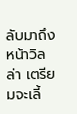ลับมาถึงหน้าวิลล่า เตรียมจะเลี้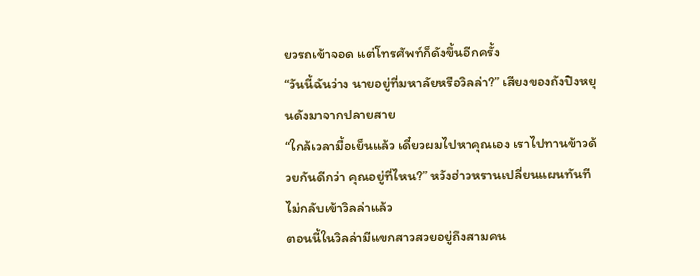ยวรถเข้าจอด แต่โทรศัพท์ก็ดังขึ้นอีกครั้ง
“วันนี้ฉันว่าง นายอยู่ที่มหาลัยหรือวิลล่า?” เสียงของถังปิงหยุนดังมาจากปลายสาย
“ใกล้เวลามื้อเย็นแล้ว เดี๋ยวผมไปหาคุณเอง เราไปทานข้าวด้วยกันดีกว่า คุณอยู่ที่ไหน?” หวังฮ่าวหรานเปลี่ยนแผนทันที ไม่กลับเข้าวิลล่าแล้ว
ตอนนี้ในวิลล่ามีแขกสาวสวยอยู่ถึงสามคน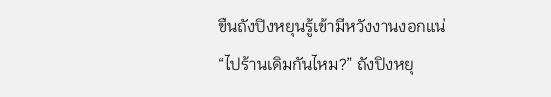ขืนถังปิงหยุนรู้เข้ามีหวังงานงอกแน่
“ไปร้านเดิมกันไหม?” ถังปิงหยุ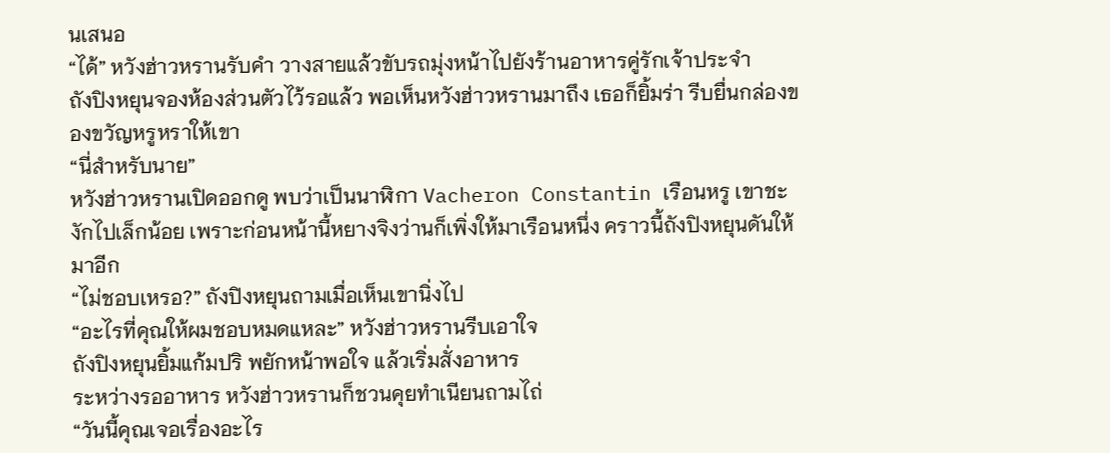นเสนอ
“ได้” หวังฮ่าวหรานรับคำ วางสายแล้วขับรถมุ่งหน้าไปยังร้านอาหารคู่รักเจ้าประจำ
ถังปิงหยุนจองห้องส่วนตัวไว้รอแล้ว พอเห็นหวังฮ่าวหรานมาถึง เธอก็ยิ้มร่า รีบยื่นกล่องของขวัญหรูหราให้เขา
“นี่สำหรับนาย”
หวังฮ่าวหรานเปิดออกดู พบว่าเป็นนาฬิกา Vacheron Constantin เรือนหรู เขาชะงักไปเล็กน้อย เพราะก่อนหน้านี้หยางจิงว่านก็เพิ่งให้มาเรือนหนึ่ง คราวนี้ถังปิงหยุนดันให้มาอีก
“ไม่ชอบเหรอ?” ถังปิงหยุนถามเมื่อเห็นเขานิ่งไป
“อะไรที่คุณให้ผมชอบหมดแหละ” หวังฮ่าวหรานรีบเอาใจ
ถังปิงหยุนยิ้มแก้มปริ พยักหน้าพอใจ แล้วเริ่มสั่งอาหาร
ระหว่างรออาหาร หวังฮ่าวหรานก็ชวนคุยทำเนียนถามไถ่
“วันนี้คุณเจอเรื่องอะไร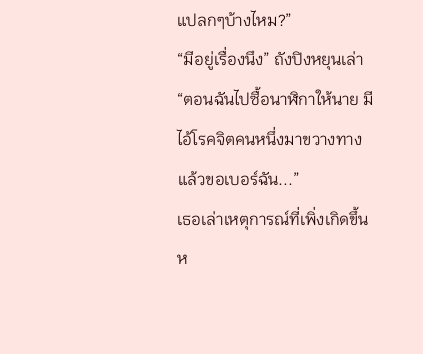แปลกๆบ้างไหม?”
“มีอยู่เรื่องนึง” ถังปิงหยุนเล่า “ตอนฉันไปซื้อนาฬิกาให้นาย มีไอ้โรคจิตคนหนึ่งมาขวางทางแล้วขอเบอร์ฉัน...”
เธอเล่าเหตุการณ์ที่เพิ่งเกิดขึ้นห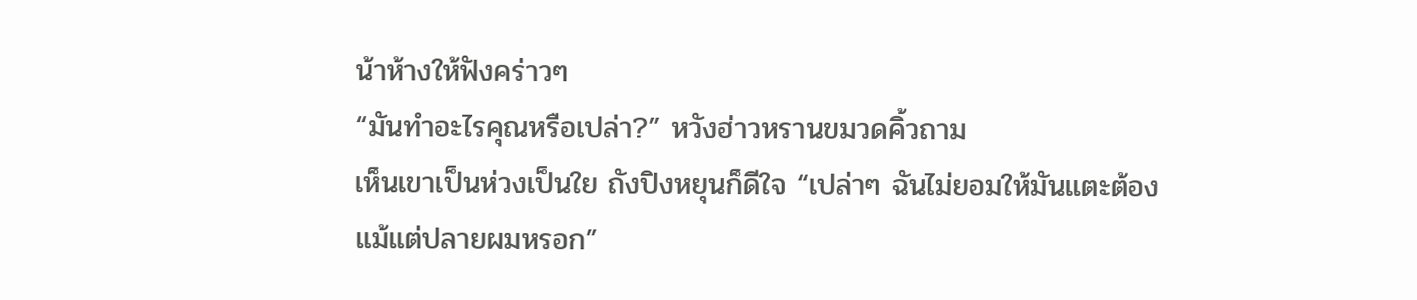น้าห้างให้ฟังคร่าวๆ
“มันทำอะไรคุณหรือเปล่า?” หวังฮ่าวหรานขมวดคิ้วถาม
เห็นเขาเป็นห่วงเป็นใย ถังปิงหยุนก็ดีใจ “เปล่าๆ ฉันไม่ยอมให้มันแตะต้องแม้แต่ปลายผมหรอก”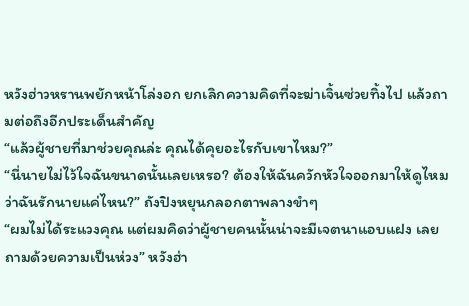หวังฮ่าวหรานพยักหน้าโล่งอก ยกเลิกความคิดที่จะฆ่าเจิ้นซ่วยทิ้งไป แล้วถามต่อถึงอีกประเด็นสำคัญ
“แล้วผู้ชายที่มาช่วยคุณล่ะ คุณได้คุยอะไรกับเขาไหม?”
“นี่นายไม่ไว้ใจฉันขนาดนั้นเลยเหรอ? ต้องให้ฉันควักหัวใจออกมาให้ดูไหมว่าฉันรักนายแค่ไหน?” ถังปิงหยุนกลอกตาพลางขำๆ
“ผมไม่ได้ระแวงคุณ แต่ผมคิดว่าผู้ชายคนนั้นน่าจะมีเจตนาแอบแฝง เลยถามด้วยความเป็นห่วง” หวังฮ่า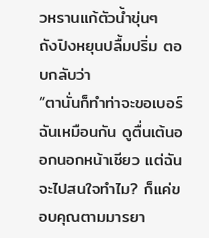วหรานแก้ตัวน้ำขุ่นๆ
ถังปิงหยุนปลื้มปริ่ม ตอบกลับว่า
“ตานั่นก็ทำท่าจะขอเบอร์ฉันเหมือนกัน ดูตื่นเต้นออกนอกหน้าเชียว แต่ฉันจะไปสนใจทำไม? ก็แค่ขอบคุณตามมารยา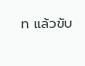ท แล้วขับ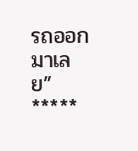รถออกมาเลย”
*****